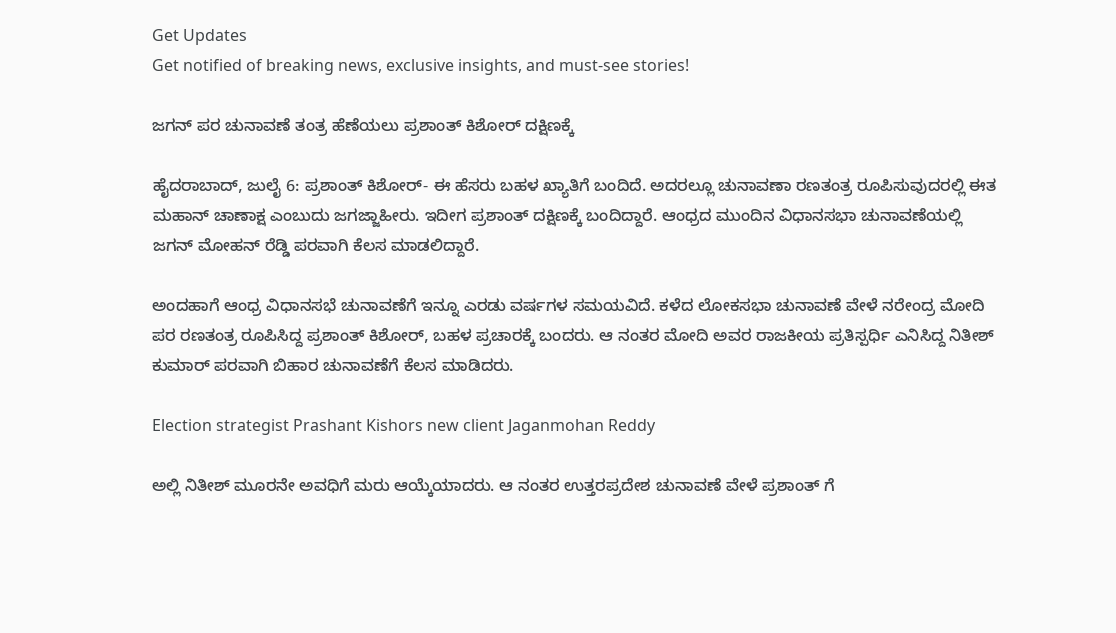Get Updates
Get notified of breaking news, exclusive insights, and must-see stories!

ಜಗನ್ ಪರ ಚುನಾವಣೆ ತಂತ್ರ ಹೆಣೆಯಲು ಪ್ರಶಾಂತ್ ಕಿಶೋರ್ ದಕ್ಷಿಣಕ್ಕೆ

ಹೈದರಾಬಾದ್, ಜುಲೈ 6: ಪ್ರಶಾಂತ್ ಕಿಶೋರ್- ಈ ಹೆಸರು ಬಹಳ ಖ್ಯಾತಿಗೆ ಬಂದಿದೆ. ಅದರಲ್ಲೂ ಚುನಾವಣಾ ರಣತಂತ್ರ ರೂಪಿಸುವುದರಲ್ಲಿ ಈತ ಮಹಾನ್ ಚಾಣಾಕ್ಷ ಎಂಬುದು ಜಗಜ್ಜಾಹೀರು. ಇದೀಗ ಪ್ರಶಾಂತ್ ದಕ್ಷಿಣಕ್ಕೆ ಬಂದಿದ್ದಾರೆ. ಆಂಧ್ರದ ಮುಂದಿನ ವಿಧಾನಸಭಾ ಚುನಾವಣೆಯಲ್ಲಿ ಜಗನ್ ಮೋಹನ್ ರೆಡ್ಡಿ ಪರವಾಗಿ ಕೆಲಸ ಮಾಡಲಿದ್ದಾರೆ.

ಅಂದಹಾಗೆ ಆಂಧ್ರ ವಿಧಾನಸಭೆ ಚುನಾವಣೆಗೆ ಇನ್ನೂ ಎರಡು ವರ್ಷಗಳ ಸಮಯವಿದೆ. ಕಳೆದ ಲೋಕಸಭಾ ಚುನಾವಣೆ ವೇಳೆ ನರೇಂದ್ರ ಮೋದಿ ಪರ ರಣತಂತ್ರ ರೂಪಿಸಿದ್ದ ಪ್ರಶಾಂತ್ ಕಿಶೋರ್, ಬಹಳ ಪ್ರಚಾರಕ್ಕೆ ಬಂದರು. ಆ ನಂತರ ಮೋದಿ ಅವರ ರಾಜಕೀಯ ಪ್ರತಿಸ್ಪರ್ಧಿ ಎನಿಸಿದ್ದ ನಿತೀಶ್ ಕುಮಾರ್ ಪರವಾಗಿ ಬಿಹಾರ ಚುನಾವಣೆಗೆ ಕೆಲಸ ಮಾಡಿದರು.

Election strategist Prashant Kishors new client Jaganmohan Reddy

ಅಲ್ಲಿ ನಿತೀಶ್ ಮೂರನೇ ಅವಧಿಗೆ ಮರು ಆಯ್ಕೆಯಾದರು. ಆ ನಂತರ ಉತ್ತರಪ್ರದೇಶ ಚುನಾವಣೆ ವೇಳೆ ಪ್ರಶಾಂತ್ ಗೆ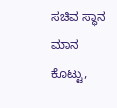ಸಚಿವ ಸ್ಥಾನ ಮಾನ ಕೊಟ್ಟು,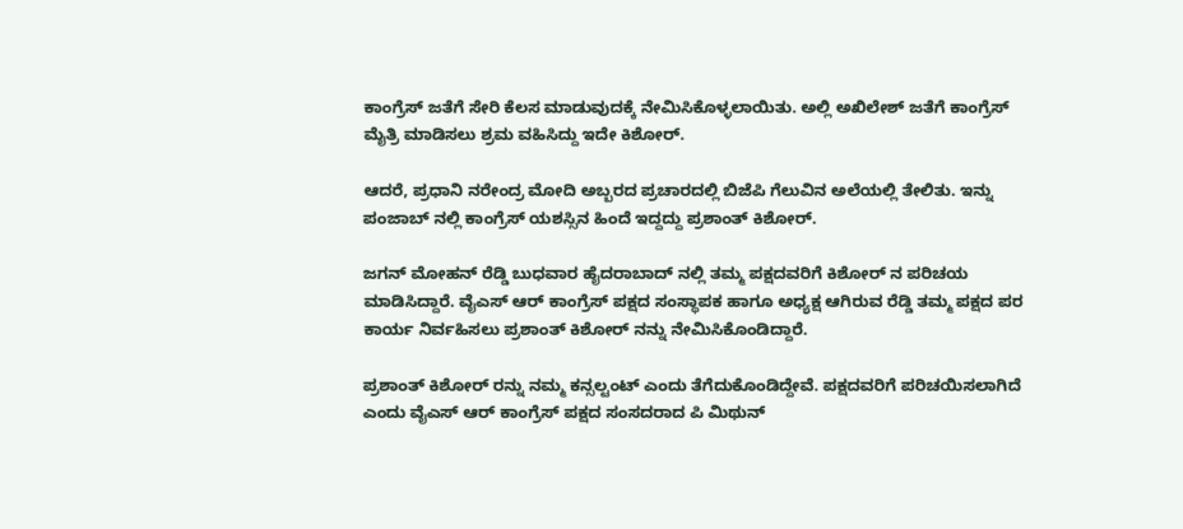ಕಾಂಗ್ರೆಸ್ ಜತೆಗೆ ಸೇರಿ ಕೆಲಸ ಮಾಡುವುದಕ್ಕೆ ನೇಮಿಸಿಕೊಳ್ಳಲಾಯಿತು. ಅಲ್ಲಿ ಅಖಿಲೇಶ್ ಜತೆಗೆ ಕಾಂಗ್ರೆಸ್ ಮೈತ್ರಿ ಮಾಡಿಸಲು ಶ್ರಮ ವಹಿಸಿದ್ದು ಇದೇ ಕಿಶೋರ್.

ಆದರೆ, ಪ್ರಧಾನಿ ನರೇಂದ್ರ ಮೋದಿ ಅಬ್ಬರದ ಪ್ರಚಾರದಲ್ಲಿ ಬಿಜೆಪಿ ಗೆಲುವಿನ ಅಲೆಯಲ್ಲಿ ತೇಲಿತು. ಇನ್ನು ಪಂಜಾಬ್ ನಲ್ಲಿ ಕಾಂಗ್ರೆಸ್ ಯಶಸ್ಸಿನ ಹಿಂದೆ ಇದ್ದದ್ದು ಪ್ರಶಾಂತ್ ಕಿಶೋರ್.

ಜಗನ್ ಮೋಹನ್ ರೆಡ್ಡಿ ಬುಧವಾರ ಹೈದರಾಬಾದ್ ನಲ್ಲಿ ತಮ್ಮ ಪಕ್ಷದವರಿಗೆ ಕಿಶೋರ್ ನ ಪರಿಚಯ ಮಾಡಿಸಿದ್ದಾರೆ. ವೈಎಸ್ ಆರ್ ಕಾಂಗ್ರೆಸ್ ಪಕ್ಷದ ಸಂಸ್ಥಾಪಕ ಹಾಗೂ ಅಧ್ಯಕ್ಷ ಆಗಿರುವ ರೆಡ್ಡಿ ತಮ್ಮ ಪಕ್ಷದ ಪರ ಕಾರ್ಯ ನಿರ್ವಹಿಸಲು ಪ್ರಶಾಂತ್ ಕಿಶೋರ್ ನನ್ನು ನೇಮಿಸಿಕೊಂಡಿದ್ದಾರೆ.

ಪ್ರಶಾಂತ್ ಕಿಶೋರ್ ರನ್ನು ನಮ್ಮ ಕನ್ಸಲ್ಟಂಟ್ ಎಂದು ತೆಗೆದುಕೊಂಡಿದ್ದೇವೆ. ಪಕ್ಷದವರಿಗೆ ಪರಿಚಯಿಸಲಾಗಿದೆ ಎಂದು ವೈಎಸ್ ಆರ್ ಕಾಂಗ್ರೆಸ್ ಪಕ್ಷದ ಸಂಸದರಾದ ಪಿ ಮಿಥುನ್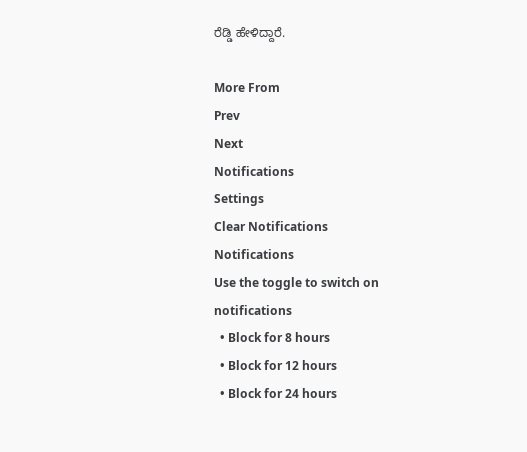ರೆಡ್ಡಿ ಹೇಳಿದ್ದಾರೆ.

More From
Prev
Next
Notifications
Settings
Clear Notifications
Notifications
Use the toggle to switch on notifications
  • Block for 8 hours
  • Block for 12 hours
  • Block for 24 hours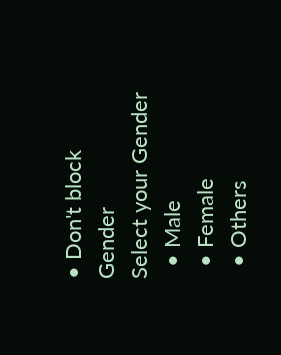• Don't block
Gender
Select your Gender
  • Male
  • Female
  • Others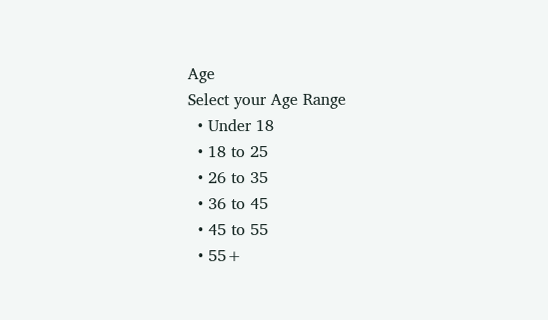Age
Select your Age Range
  • Under 18
  • 18 to 25
  • 26 to 35
  • 36 to 45
  • 45 to 55
  • 55+